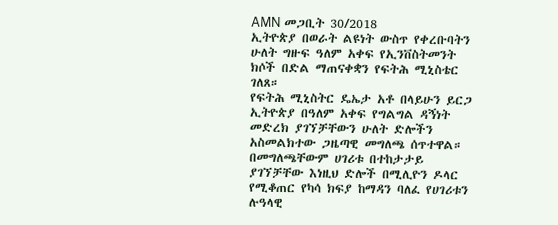AMN መጋቢት 30/2018
ኢትዮጵያ በወራት ልዩነት ውስጥ የቀረቡባትን ሁለት ግዙፍ ዓለም አቀፍ የኢንቨስትመንት ክሶች በድል ማጠናቀቋን የፍትሕ ሚኒስቴር ገለጸ።
የፍትሕ ሚኒስትር ዴኤታ አቶ በላይሁን ይርጋ ኢትዮጵያ በዓለም አቀፍ የግልግል ዳኝነት መድረክ ያገኘቻቸውን ሁለት ድሎችን አስመልክተው ጋዜጣዊ መግለጫ ሰጥተዋል።
በመግለጫቸውም ሀገሪቱ በተከታታይ ያገኘቻቸው እነዚህ ድሎች በሚሊዮን ዶላር የሚቆጠር የካሳ ክፍያ ከማዳን ባለፈ የሀገሪቱን ሉዓላዊ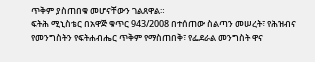ጥቅም ያስጠበቁ መሆናቸውን ገልጸዋል።
ፍትሕ ሚኒስቴር በአዋጅ ቁጥር 943/2008 በተሰጠው ስልጣን መሠረት፣ የሕዝብና የመንግስትን የፍትሐብሔር ጥቅም የማስጠበቅ፣ የፌደራል መንግስት ዋና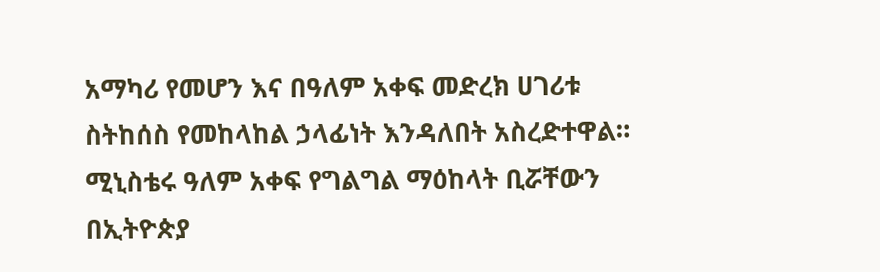አማካሪ የመሆን እና በዓለም አቀፍ መድረክ ሀገሪቱ ስትከሰስ የመከላከል ኃላፊነት እንዳለበት አስረድተዋል።
ሚኒስቴሩ ዓለም አቀፍ የግልግል ማዕከላት ቢሯቸውን በኢትዮጵያ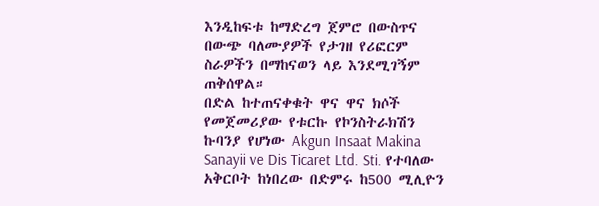እንዲከፍቱ ከማድረግ ጀምሮ በውስጥና በውጭ ባለሙያዎች የታገዘ የሪፎርም ስራዎችን በማከናወን ላይ እንደሚገኝም ጠቅሰዋል።
በድል ከተጠናቀቁት ዋና ዋና ክሶች የመጀመሪያው የቱርኩ የኮንስትራክሽን ኩባንያ የሆነው Akgun Insaat Makina Sanayii ve Dis Ticaret Ltd. Sti. የተባለው አቅርቦት ከነበረው በድምሩ ከ500 ሚሊዮን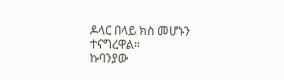ዶላር በላይ ክስ መሆኑን ተናግረዋል።
ኩባንያው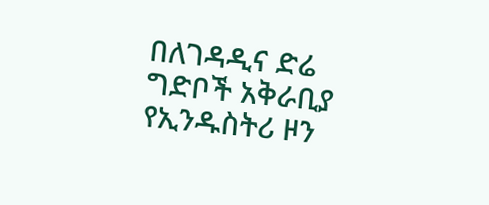በለገዳዲና ድሬ ግድቦች አቅራቢያ የኢንዱስትሪ ዞን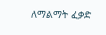ለማልማት ፈቃድ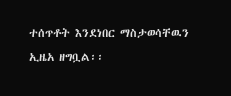ተሰጥቶት እንደነበር ማስታወሳቸዉን ኢዜአ ዘግቧል፡፡